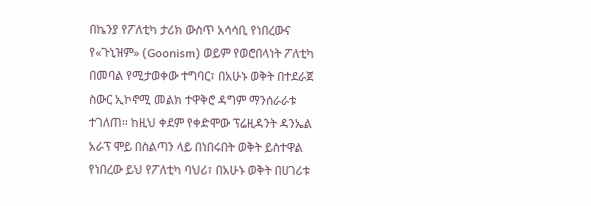በኬንያ የፖለቲካ ታሪክ ውስጥ አሳሳቢ የነበረውና የ«ጉኒዝም» (Goonism) ወይም የወሮበላነት ፖለቲካ በመባል የሚታወቀው ተግባር፣ በአሁኑ ወቅት በተደራጀ ስውር ኢኮኖሚ መልክ ተዋቅሮ ዳግም ማንሰራራቱ ተገለጠ። ከዚህ ቀደም የቀድሞው ፕሬዚዳንት ዳንኤል አራፕ ሞይ በስልጣን ላይ በነበሩበት ወቅት ይስተዋል የነበረው ይህ የፖለቲካ ባህሪ፣ በአሁኑ ወቅት በሀገሪቱ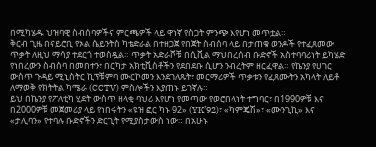በሚካሄዱ ህዝባዊ ስብሰባዎችና ምርጫዎች ላይ ዋነኛ የስጋት ምንጭ እየሆነ መጥቷል።
ቅርብ ጊዜ በናይሮቢ የኦል ሴይንትስ ካቴድራል በተዘጋጀ የበጀት ስብሰባ ላይ በታጠቁ ወንዶች የተፈጸመው ጥቃት ለዚህ ማሳያ ተደርጎ ተወስዷል። ጥቃት አድራሾቹ በሲቪል ማህበረሰብ ቡድኖች አስተባባሪነት ይካሄድ የነበረውን ስብሰባ በመበተን፣ በርካታ አክቲቪስቶችን የደበደቡ ሲሆን ንብረትም ዘርፈዋል። የኬንያ የሀገር ውስጥ ጉዳይ ሚኒስትር ኪፕቹምባ ሙርኮመን እንደገለጹት፣ መርማሪዎች ጥቃቱን የፈጸሙትን አካላት ለይቶ ለማወቅ የክትትል ካሜራ (CCTV) ምስሎችን እያጠኑ ይገኛሉ።
ይህ በኬንያ የፖለቲካ ሂደት ውስጥ ዘላቂ ባህሪ እየሆነ የመጣው የወሮበላነት ተግባር፣ በ1990ዎቹ እና በ2000ዎቹ መጀመሪያ ላይ የነበሩትን «ዩዝ ፎር ካኑ 92» (YK’92)፣ «ካምጄሽ»፣ «ሙንጊኪ» እና «ታሊባን» የተባሉ ቡድኖችን ድርጊት የሚያስታውስ ነው። በአሁኑ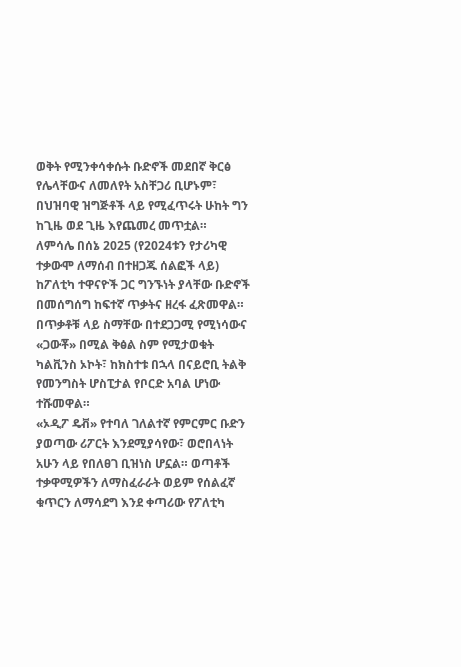ወቅት የሚንቀሳቀሱት ቡድኖች መደበኛ ቅርፅ የሌላቸውና ለመለየት አስቸጋሪ ቢሆኑም፣ በህዝባዊ ዝግጅቶች ላይ የሚፈጥሩት ሁከት ግን ከጊዜ ወደ ጊዜ እየጨመረ መጥቷል።
ለምሳሌ በሰኔ 2025 (የ2024ቱን የታሪካዊ ተቃውሞ ለማሰብ በተዘጋጁ ሰልፎች ላይ) ከፖለቲካ ተዋናዮች ጋር ግንኙነት ያላቸው ቡድኖች በመሰግሰግ ከፍተኛ ጥቃትና ዘረፋ ፈጽመዋል። በጥቃቶቹ ላይ ስማቸው በተደጋጋሚ የሚነሳውና «ጋውቾ» በሚል ቅፅል ስም የሚታወቁት ካልቪንስ ኦኮት፣ ከክስተቱ በኋላ በናይሮቢ ትልቅ የመንግስት ሆስፒታል የቦርድ አባል ሆነው ተሹመዋል።
«ኦዲፖ ዴቭ» የተባለ ገለልተኛ የምርምር ቡድን ያወጣው ሪፖርት እንደሚያሳየው፣ ወሮበላነት አሁን ላይ የበለፀገ ቢዝነስ ሆኗል። ወጣቶች ተቃዋሚዎችን ለማስፈራራት ወይም የሰልፈኛ ቁጥርን ለማሳደግ እንደ ቀጣሪው የፖለቲካ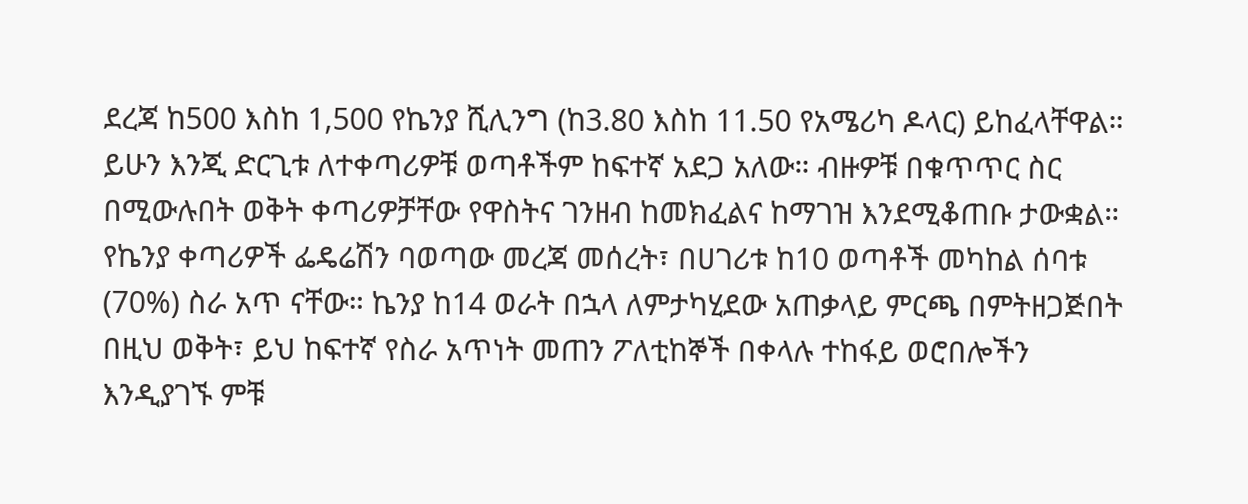ደረጃ ከ500 እስከ 1,500 የኬንያ ሺሊንግ (ከ3.80 እስከ 11.50 የአሜሪካ ዶላር) ይከፈላቸዋል። ይሁን እንጂ ድርጊቱ ለተቀጣሪዎቹ ወጣቶችም ከፍተኛ አደጋ አለው። ብዙዎቹ በቁጥጥር ስር በሚውሉበት ወቅት ቀጣሪዎቻቸው የዋስትና ገንዘብ ከመክፈልና ከማገዝ እንደሚቆጠቡ ታውቋል።
የኬንያ ቀጣሪዎች ፌዴሬሽን ባወጣው መረጃ መሰረት፣ በሀገሪቱ ከ10 ወጣቶች መካከል ሰባቱ (70%) ስራ አጥ ናቸው። ኬንያ ከ14 ወራት በኋላ ለምታካሂደው አጠቃላይ ምርጫ በምትዘጋጅበት በዚህ ወቅት፣ ይህ ከፍተኛ የስራ አጥነት መጠን ፖለቲከኞች በቀላሉ ተከፋይ ወሮበሎችን እንዲያገኙ ምቹ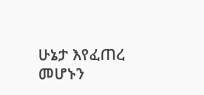ሁኔታ እየፈጠረ መሆኑን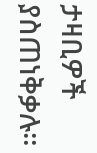ታዛቢዎች ያስጠነቅቃሉ።